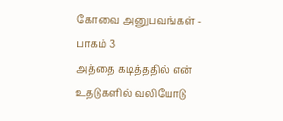கோவை அனுபவங்கள் - பாகம் 3
அத்தை கடித்ததில் என் உதடுகளில் வலியோடு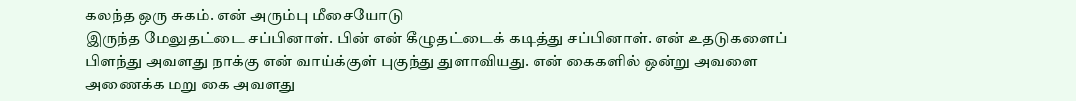கலந்த ஒரு சுகம். என் அரும்பு மீசையோடு
இருந்த மேலுதட்டை சப்பினாள். பின் என் கீழுதட்டைக் கடித்து சப்பினாள். என் உதடுகளைப்
பிளந்து அவளது நாக்கு என் வாய்க்குள் புகுந்து துளாவியது. என் கைகளில் ஒன்று அவளை
அணைக்க மறு கை அவளது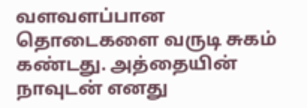வளவளப்பான தொடைகளை வருடி சுகம் கண்டது. அத்தையின்
நாவுடன் எனது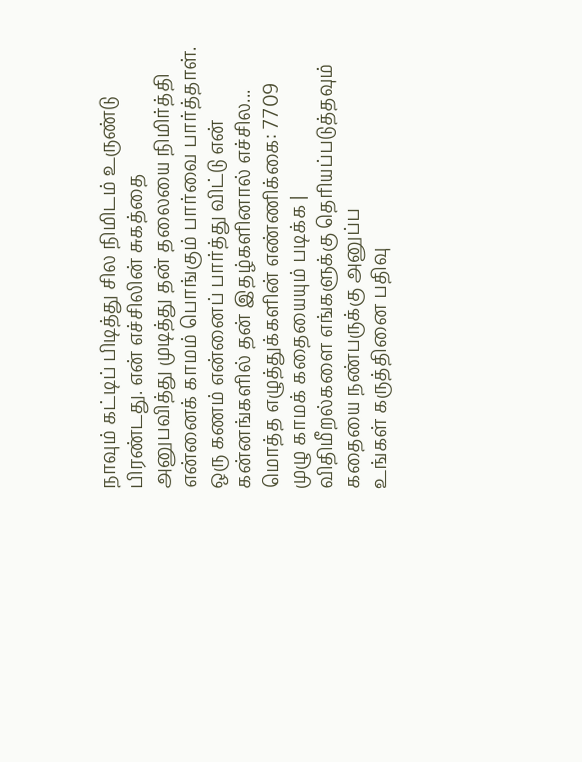நாவும் கட்டிப் பிடித்து சில நிமிடம் உருண்டு பிரண்டது. என் எச்சிலின் சுகத்தை
அனுபவித்து முடித்து தன் தலையை நிமிர்த்தி என்னைக் காமம் பொங்கும் பார்வை பார்த்தாள்.
ஒரு கணம் என்னைப் பார்த்து விட்டு என் கன்னங்களில் தன் இதழ்களினால் எச்சில...
மொத்த எழுத்துக்களின் எண்ணிக்கை: 7709
முழு காமக் கதையையும் படிக்க |
விதிமீறல்களை எங்களுக்கு தெரியப்படுத்தவும்
கதையை நண்பருக்கு அனுப்ப
உங்கள் கருத்தினை பதிவு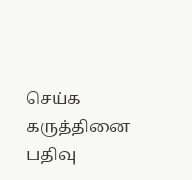செய்க
கருத்தினை பதிவு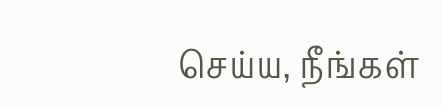செய்ய, நீங்கள்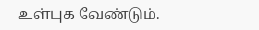உள்புக வேண்டும்.